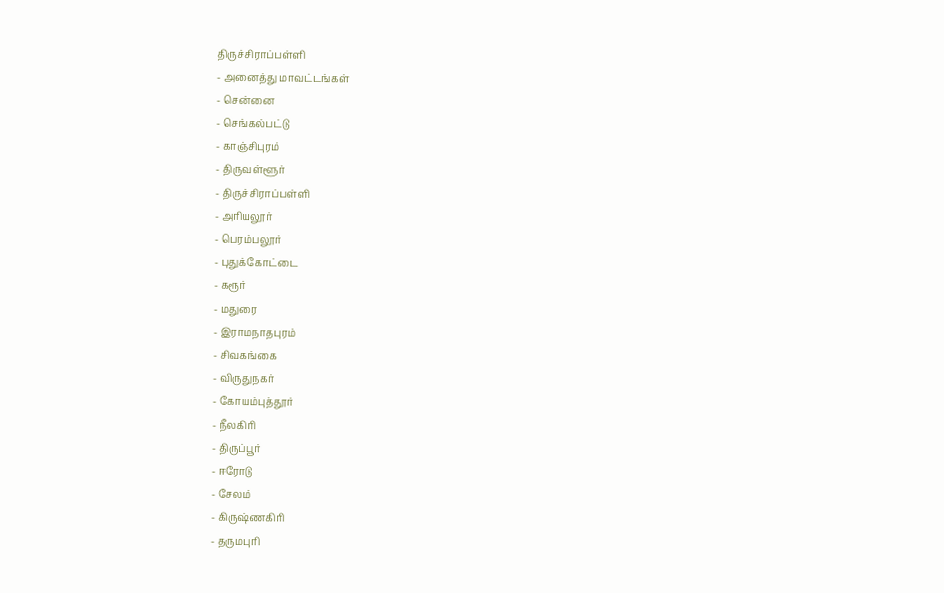திருச்சிராப்பள்ளி
- அனைத்து மாவட்டங்கள்
- சென்னை
- செங்கல்பட்டு
- காஞ்சிபுரம்
- திருவள்ளூர்
- திருச்சிராப்பள்ளி
- அரியலூர்
- பெரம்பலூர்
- புதுக்கோட்டை
- கரூர்
- மதுரை
- இராமநாதபுரம்
- சிவகங்கை
- விருதுநகர்
- கோயம்புத்தூர்
- நீலகிரி
- திருப்பூர்
- ஈரோடு
- சேலம்
- கிருஷ்ணகிரி
- தருமபுரி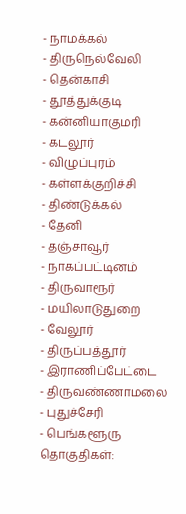- நாமக்கல்
- திருநெல்வேலி
- தென்காசி
- தூத்துக்குடி
- கன்னியாகுமரி
- கடலூர்
- விழுப்புரம்
- கள்ளக்குறிச்சி
- திண்டுக்கல்
- தேனி
- தஞ்சாவூர்
- நாகப்பட்டினம்
- திருவாரூர்
- மயிலாடுதுறை
- வேலூர்
- திருப்பத்தூர்
- இராணிப்பேட்டை
- திருவண்ணாமலை
- புதுச்சேரி
- பெங்களூரு
தொகுதிகள்: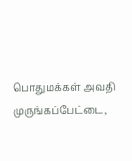பொதுமக்கள் அவதி
முருங்கப்பேட்டை,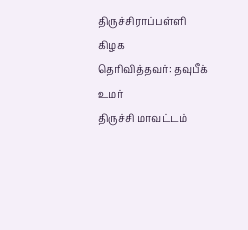திருச்சிராப்பள்ளி கிழக
தெரிவித்தவர்: தவுபீக் உமர்
திருச்சி மாவட்டம்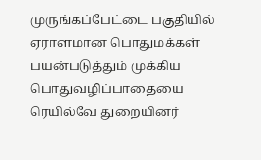முருங்கப்பேட்டை பகுதியில் ஏராளமான பொதுமக்கள் பயன்படுத்தும் முக்கிய பொதுவழிப்பாதையை ரெயில்வே துறையினர்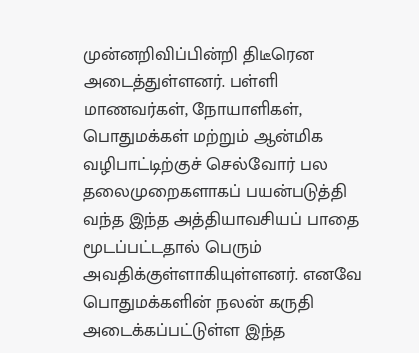முன்னறிவிப்பின்றி திடீரென அடைத்துள்ளனர். பள்ளி மாணவர்கள், நோயாளிகள், பொதுமக்கள் மற்றும் ஆன்மிக வழிபாட்டிற்குச் செல்வோர் பல தலைமுறைகளாகப் பயன்படுத்தி வந்த இந்த அத்தியாவசியப் பாதை மூடப்பட்டதால் பெரும் அவதிக்குள்ளாகியுள்ளனர். எனவே பொதுமக்களின் நலன் கருதி அடைக்கப்பட்டுள்ள இந்த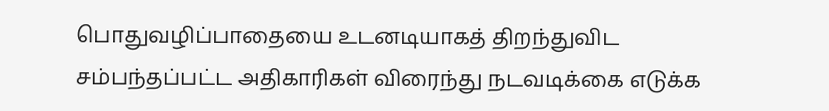பொதுவழிப்பாதையை உடனடியாகத் திறந்துவிட சம்பந்தப்பட்ட அதிகாரிகள் விரைந்து நடவடிக்கை எடுக்க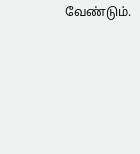வேண்டும்.